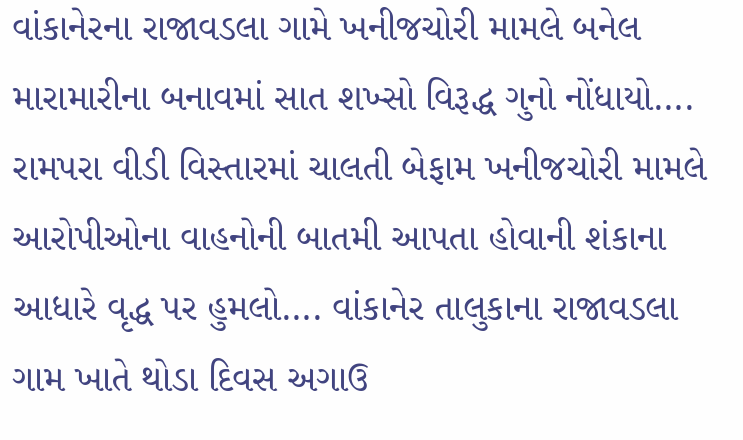વાંકાનેરના રાજાવડલા ગામે ખનીજચોરી મામલે બનેલ મારામારીના બનાવમાં સાત શખ્સો વિરૂદ્ધ ગુનો નોંધાયો….
રામપરા વીડી વિસ્તારમાં ચાલતી બેફામ ખનીજચોરી મામલે આરોપીઓના વાહનોની બાતમી આપતા હોવાની શંકાના આધારે વૃદ્ધ પર હુમલો…. વાંકાનેર તાલુકાના રાજાવડલા ગામ ખાતે થોડા દિવસ અગાઉ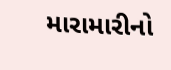મારામારીનો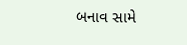બનાવ સામે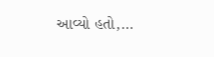આવ્યો હતો,…